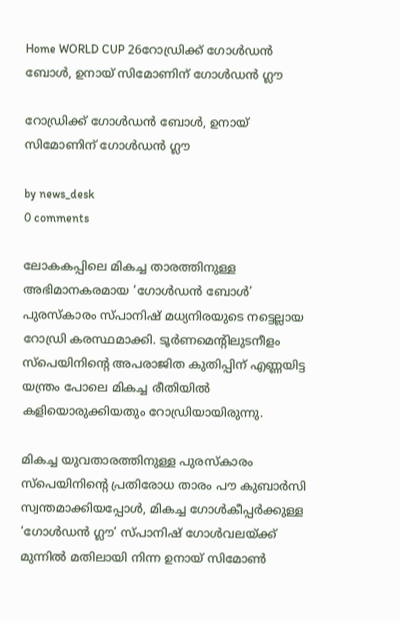Home WORLD CUP 26റോഡ്രിക്ക് ഗോൾഡൻ ബോൾ, ഉനായ് സിമോണിന് ഗോൾഡൻ ഗ്ലൗ

റോഡ്രിക്ക് ഗോൾഡൻ ബോൾ, ഉനായ് സിമോണിന് ഗോൾഡൻ ഗ്ലൗ

by news_desk
0 comments

ലോകകപ്പിലെ മികച്ച താരത്തിനുള്ള അഭിമാനകരമായ ‘ഗോൾഡൻ ബോൾ’ പുരസ്കാരം സ്പാനിഷ് മധ്യനിരയുടെ നട്ടെല്ലായ റോഡ്രി കരസ്ഥമാക്കി. ടൂർണമെന്റിലുടനീളം സ്‌പെയിനിന്റെ അപരാജിത കുതിപ്പിന് എണ്ണയിട്ട യന്ത്രം പോലെ മികച്ച രീതിയിൽ കളിയൊരുക്കിയതും റോഡ്രിയായിരുന്നു.

മികച്ച യുവതാരത്തിനുള്ള പുരസ്കാരം സ്‌പെയിനിന്റെ പ്രതിരോധ താരം പൗ കുബാർസി സ്വന്തമാക്കിയപ്പോൾ, മികച്ച ഗോൾകീപ്പർക്കുള്ള ‘ഗോൾഡൻ ഗ്ലൗ’ സ്പാനിഷ് ഗോൾവലയ്ക്ക് മുന്നിൽ മതിലായി നിന്ന ഉനായ് സിമോൺ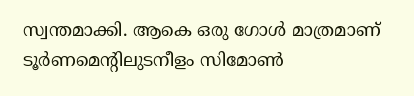സ്വന്തമാക്കി. ആകെ ഒരു ഗോൾ മാത്രമാണ് ടൂർണമെന്റിലുടനീളം സിമോൺ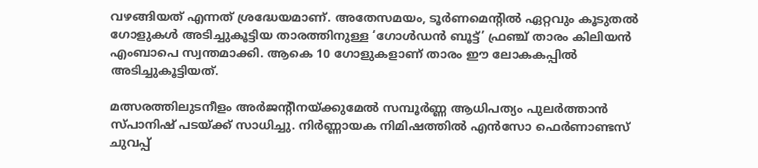വഴങ്ങിയത് എന്നത് ശ്രദ്ധേയമാണ്. അതേസമയം, ടൂർണമെന്റിൽ ഏറ്റവും കൂടുതൽ ഗോളുകൾ അടിച്ചുകൂട്ടിയ താരത്തിനുള്ള ‘ഗോൾഡൻ ബൂട്ട്’ ഫ്രഞ്ച് താരം കിലിയൻ എംബാപെ സ്വന്തമാക്കി. ആകെ 10 ഗോളുകളാണ് താരം ഈ ലോകകപ്പിൽ അടിച്ചുകൂട്ടിയത്.

മത്സരത്തിലുടനീളം അർജന്റീനയ്ക്കുമേൽ സമ്പൂർണ്ണ ആധിപത്യം പുലർത്താൻ സ്പാനിഷ് പടയ്ക്ക് സാധിച്ചു. നിർണ്ണായക നിമിഷത്തിൽ എൻസോ ഫെർണാണ്ടസ് ചുവപ്പ്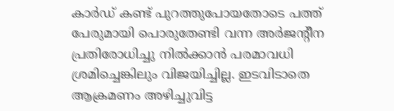കാർഡ് കണ്ട് പുറത്തുപോയതോടെ പത്ത് പേരുമായി പൊരുതേണ്ടി വന്ന അർജന്റീന പ്രതിരോധിച്ചു നിൽക്കാൻ പരമാവധി ശ്രമിച്ചെങ്കിലും വിജയിച്ചില്ല. ഇടവിടാതെ ആക്രമണം അഴിച്ചുവിട്ട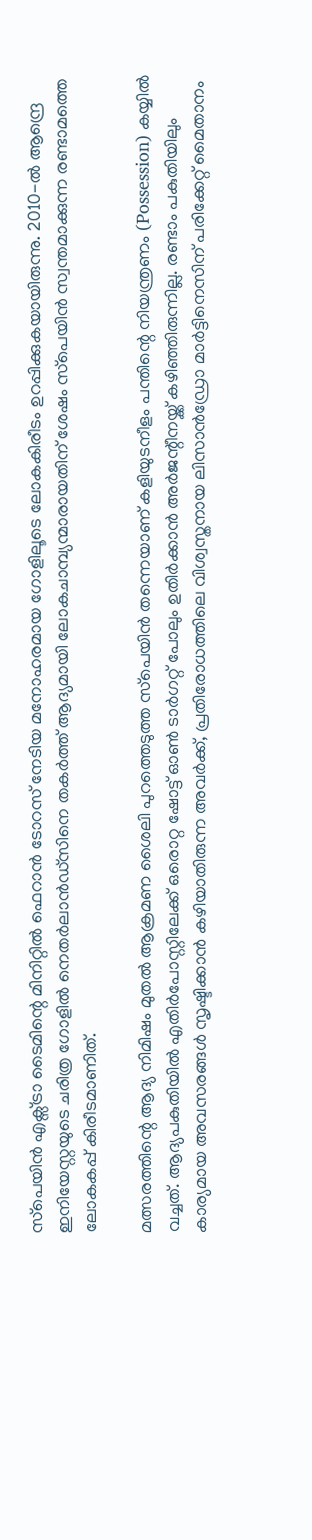സ്‌പെയിൻ എക്സ്ട്രാ ടൈമിന്റെ മിനിറ്റിൽ ഫെറാൻ ടോറസ് നേടിയ മനോഹരമായ ഗോളിലൂടെ ലോകകിരീടം ഉറപ്പിക്കുകയായിരുന്നു. 2010-ൽ ആന്ദ്രെ ഇനിയേസ്റ്റയുടെ ചരിത്ര ഗോളിൽ നെതർലാൻഡ്സിനെ തകർത്ത് ആദ്യമായി ലോകചാമ്പ്യന്മാരായതിന് ശേഷം സ്‌പെയിൻ സ്വന്തമാക്കുന്ന രണ്ടാമത്തെ ലോകകപ്പ് കിരീടമാണിത്.

മത്സരത്തിന്റെ ആദ്യ നിമിഷം മുതൽ ആക്രമണ ശൈലി പുറത്തെടുത്ത സ്‌പെയിൻ തന്നെയാണ് കളിയുടനീളം പന്തിന്റെ നിയന്ത്രണം (Possession) കയ്യിൽ വച്ചത്. ആദ്യപകുതിയിൽ എതിർപോസ്റ്റിലേക്ക് ഒരൊറ്റ ഷോട്ട് ഓൺ ടാർഗറ്റ് പോലും ഉതിർക്കാൻ അർജന്റീനയ്ക്ക് കഴിഞ്ഞിരുന്നില്ല. രണ്ടാം പകുതിയിലും കാര്യമായ അവസരങ്ങൾ സൃഷ്ടിക്കാൻ കഴിയാതിരുന്ന അവർക്ക്, പ്രതിരോധത്തിലെ വിശ്വസ്തനായ ലിസാൻഡ്രോ മാർട്ടിനെസിന് പരിക്കേറ്റ് മൈതാനം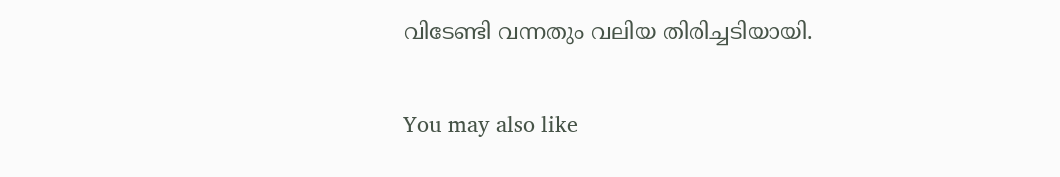വിടേണ്ടി വന്നതും വലിയ തിരിച്ചടിയായി.

You may also like